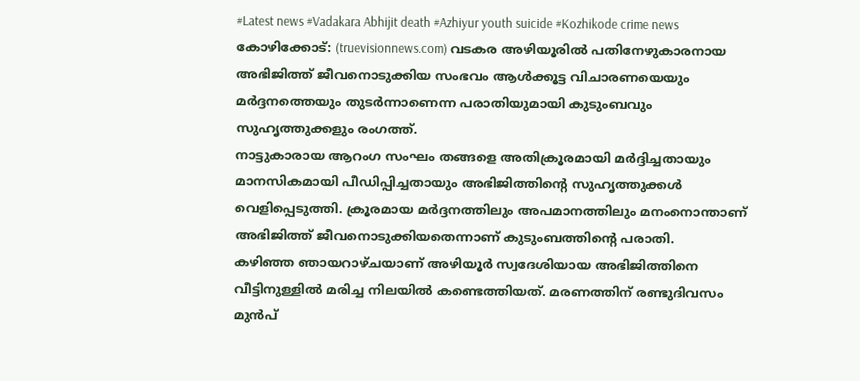#Latest news #Vadakara Abhijit death #Azhiyur youth suicide #Kozhikode crime news
കോഴിക്കോട്: (truevisionnews.com) വടകര അഴിയൂരിൽ പതിനേഴുകാരനായ അഭിജിത്ത് ജീവനൊടുക്കിയ സംഭവം ആൾക്കൂട്ട വിചാരണയെയും മർദ്ദനത്തെയും തുടർന്നാണെന്ന പരാതിയുമായി കുടുംബവും സുഹൃത്തുക്കളും രംഗത്ത്.
നാട്ടുകാരായ ആറംഗ സംഘം തങ്ങളെ അതിക്രൂരമായി മർദ്ദിച്ചതായും മാനസികമായി പീഡിപ്പിച്ചതായും അഭിജിത്തിന്റെ സുഹൃത്തുക്കൾ വെളിപ്പെടുത്തി. ക്രൂരമായ മർദ്ദനത്തിലും അപമാനത്തിലും മനംനൊന്താണ് അഭിജിത്ത് ജീവനൊടുക്കിയതെന്നാണ് കുടുംബത്തിന്റെ പരാതി.
കഴിഞ്ഞ ഞായറാഴ്ചയാണ് അഴിയൂർ സ്വദേശിയായ അഭിജിത്തിനെ വീട്ടിനുള്ളിൽ മരിച്ച നിലയിൽ കണ്ടെത്തിയത്. മരണത്തിന് രണ്ടുദിവസം മുൻപ്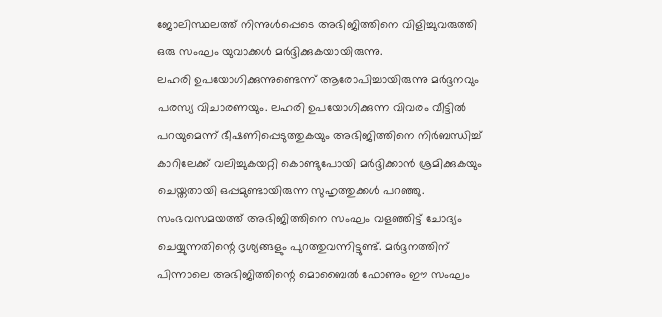ജോലിസ്ഥലത്ത് നിന്നുൾപ്പെടെ അഭിജിത്തിനെ വിളിച്ചുവരുത്തി ഒരു സംഘം യുവാക്കൾ മർദ്ദിക്കുകയായിരുന്നു.
ലഹരി ഉപയോഗിക്കുന്നുണ്ടെന്ന് ആരോപിച്ചായിരുന്നു മർദ്ദനവും പരസ്യ വിചാരണയും. ലഹരി ഉപയോഗിക്കുന്ന വിവരം വീട്ടിൽ പറയുമെന്ന് ഭീഷണിപ്പെടുത്തുകയും അഭിജിത്തിനെ നിർബന്ധിച്ച് കാറിലേക്ക് വലിച്ചുകയറ്റി കൊണ്ടുപോയി മർദ്ദിക്കാൻ ശ്രമിക്കുകയും ചെയ്തതായി ഒപ്പമുണ്ടായിരുന്ന സുഹൃത്തുക്കൾ പറഞ്ഞു.
സംഭവസമയത്ത് അഭിജിത്തിനെ സംഘം വളഞ്ഞിട്ട് ചോദ്യം ചെയ്യുന്നതിന്റെ ദൃശ്യങ്ങളും പുറത്തുവന്നിട്ടുണ്ട്. മർദ്ദനത്തിന് പിന്നാലെ അഭിജിത്തിന്റെ മൊബൈൽ ഫോണും ഈ സംഘം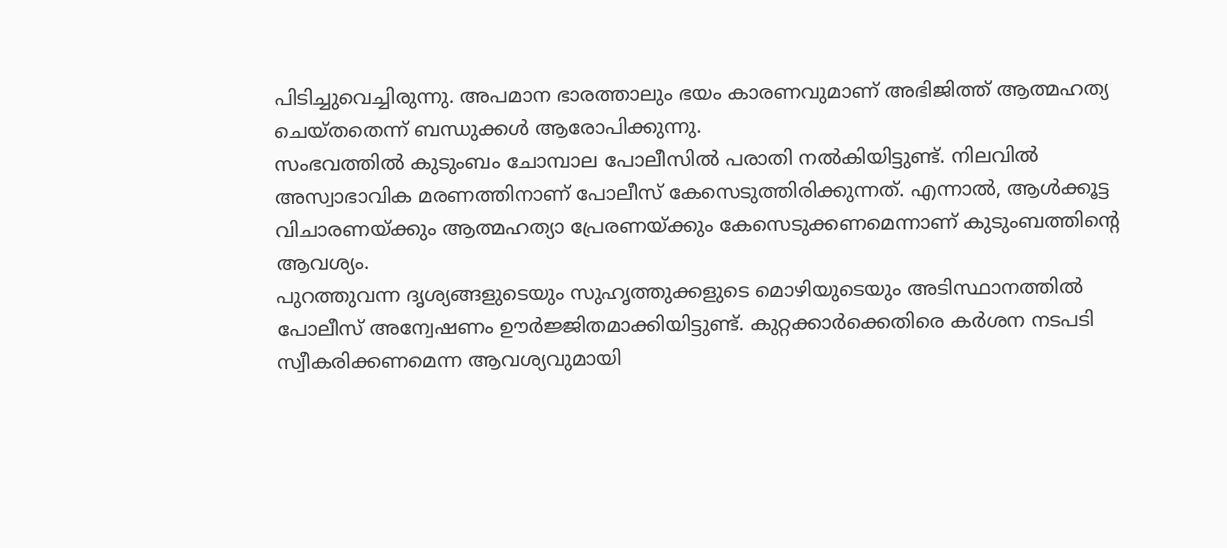പിടിച്ചുവെച്ചിരുന്നു. അപമാന ഭാരത്താലും ഭയം കാരണവുമാണ് അഭിജിത്ത് ആത്മഹത്യ ചെയ്തതെന്ന് ബന്ധുക്കൾ ആരോപിക്കുന്നു.
സംഭവത്തിൽ കുടുംബം ചോമ്പാല പോലീസിൽ പരാതി നൽകിയിട്ടുണ്ട്. നിലവിൽ അസ്വാഭാവിക മരണത്തിനാണ് പോലീസ് കേസെടുത്തിരിക്കുന്നത്. എന്നാൽ, ആൾക്കൂട്ട വിചാരണയ്ക്കും ആത്മഹത്യാ പ്രേരണയ്ക്കും കേസെടുക്കണമെന്നാണ് കുടുംബത്തിന്റെ ആവശ്യം.
പുറത്തുവന്ന ദൃശ്യങ്ങളുടെയും സുഹൃത്തുക്കളുടെ മൊഴിയുടെയും അടിസ്ഥാനത്തിൽ പോലീസ് അന്വേഷണം ഊർജ്ജിതമാക്കിയിട്ടുണ്ട്. കുറ്റക്കാർക്കെതിരെ കർശന നടപടി സ്വീകരിക്കണമെന്ന ആവശ്യവുമായി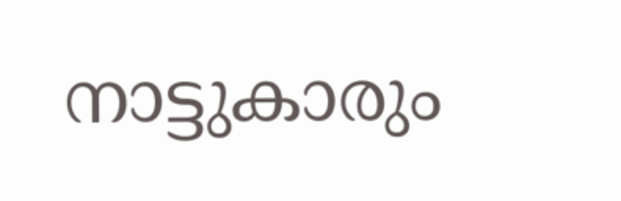നാട്ടുകാരും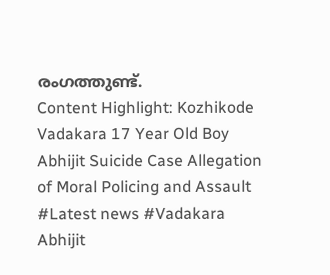രംഗത്തുണ്ട്.
Content Highlight: Kozhikode Vadakara 17 Year Old Boy Abhijit Suicide Case Allegation of Moral Policing and Assault
#Latest news #Vadakara Abhijit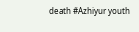death #Azhiyur youth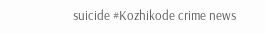suicide #Kozhikode crime news